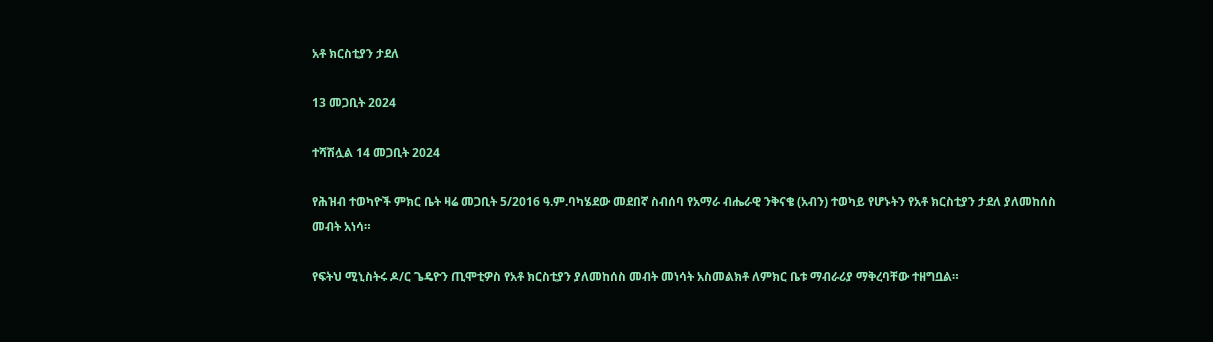አቶ ክርስቲያን ታደለ

13 መጋቢት 2024

ተሻሽሏል 14 መጋቢት 2024

የሕዝብ ተወካዮች ምክር ቤት ዛሬ መጋቢት 5/2016 ዓ.ም.ባካሄደው መደበኛ ስብሰባ የአማራ ብሔራዊ ንቅናቄ (አብን) ተወካይ የሆኑትን የአቶ ክርስቲያን ታደለ ያለመከሰስ መብት አነሳ።

የፍትህ ሚኒስትሩ ዶ/ር ጌዴዮን ጢሞቲዎስ የአቶ ክርስቲያን ያለመከሰስ መብት መነሳት አስመልክቶ ለምክር ቤቱ ማብራሪያ ማቅረባቸው ተዘግቧል።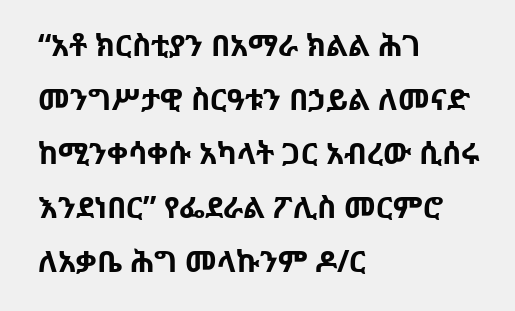“አቶ ክርስቲያን በአማራ ክልል ሕገ መንግሥታዊ ስርዓቱን በኃይል ለመናድ ከሚንቀሳቀሱ አካላት ጋር አብረው ሲሰሩ እንደነበር” የፌደራል ፖሊስ መርምሮ ለአቃቤ ሕግ መላኩንም ዶ/ር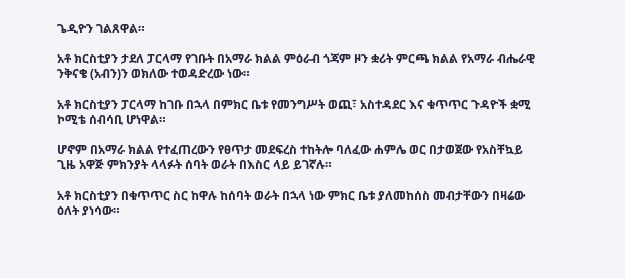ጌዲዮን ገልጸዋል።

አቶ ክርስቲያን ታደለ ፓርላማ የገቡት በአማራ ክልል ምዕራብ ጎጃም ዞን ቋሪት ምርጫ ክልል የአማራ ብሔራዊ ንቅናቄ (አብን)ን ወክለው ተወዳድረው ነው።

አቶ ክርስቲያን ፓርላማ ከገቡ በኋላ በምክር ቤቱ የመንግሥት ወጪ፣ አስተዳደር እና ቁጥጥር ጉዳዮች ቋሚ ኮሚቴ ሰብሳቢ ሆነዋል።

ሆኖም በአማራ ክልል የተፈጠረውን የፀጥታ መደፍረስ ተከትሎ ባለፈው ሐምሌ ወር በታወጀው የአስቸኳይ ጊዜ አዋጅ ምክንያት ላላፉት ሰባት ወራት በእስር ላይ ይገኛሉ።

አቶ ክርስቲያን በቁጥጥር ስር ከዋሉ ከሰባት ወራት በኋላ ነው ምክር ቤቱ ያለመከሰስ መብታቸውን በዛሬው ዕለት ያነሳው።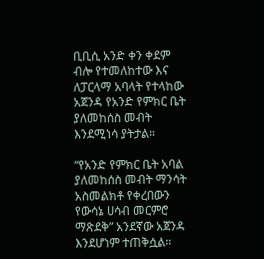ቢቢሲ አንድ ቀን ቀደም ብሎ የተመለከተው እና ለፓርላማ አባላት የተላከው አጀንዳ የአንድ የምክር ቤት ያለመከሰስ መብት እንደሚነሳ ያትታል።

“የአንድ የምክር ቤት አባል ያለመከሰስ መብት ማንሳት አስመልክቶ የቀረበውን የውሳኔ ሀሳብ መርምሮ ማጽደቅ” አንደኛው አጀንዳ እንደሆነም ተጠቅሷል።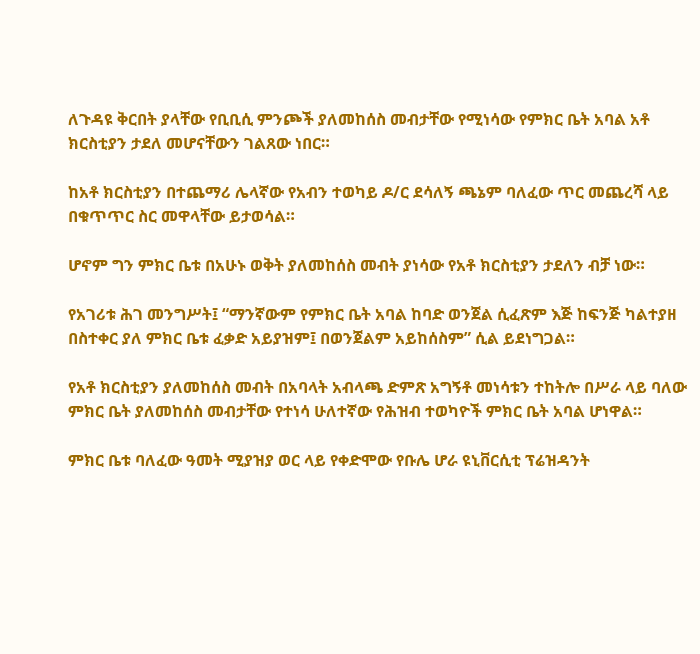ለጉዳዩ ቅርበት ያላቸው የቢቢሲ ምንጮች ያለመከሰስ መብታቸው የሚነሳው የምክር ቤት አባል አቶ ክርስቲያን ታደለ መሆናቸውን ገልጸው ነበር።

ከአቶ ክርስቲያን በተጨማሪ ሌላኛው የአብን ተወካይ ዶ/ር ደሳለኝ ጫኔም ባለፈው ጥር መጨረሻ ላይ በቁጥጥር ስር መዋላቸው ይታወሳል።

ሆኖም ግን ምክር ቤቱ በአሁኑ ወቅት ያለመከሰስ መብት ያነሳው የአቶ ክርስቲያን ታደለን ብቻ ነው።

የአገሪቱ ሕገ መንግሥት፤ “ማንኛውም የምክር ቤት አባል ከባድ ወንጀል ሲፈጽም እጅ ከፍንጅ ካልተያዘ በስተቀር ያለ ምክር ቤቱ ፈቃድ አይያዝም፤ በወንጀልም አይከሰስም” ሲል ይደነግጋል።

የአቶ ክርስቲያን ያለመከሰስ መብት በአባላት አብላጫ ድምጽ አግኝቶ መነሳቱን ተከትሎ በሥራ ላይ ባለው ምክር ቤት ያለመከሰስ መብታቸው የተነሳ ሁለተኛው የሕዝብ ተወካዮች ምክር ቤት አባል ሆነዋል።

ምክር ቤቱ ባለፈው ዓመት ሚያዝያ ወር ላይ የቀድሞው የቡሌ ሆራ ዩኒቨርሲቲ ፕሬዝዳንት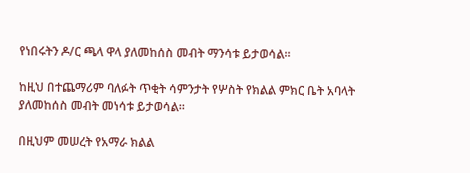የነበሩትን ዶ/ር ጫላ ዋላ ያለመከሰስ መብት ማንሳቱ ይታወሳል።

ከዚህ በተጨማሪም ባለፉት ጥቂት ሳምንታት የሦስት የክልል ምክር ቤት አባላት ያለመከሰስ መብት መነሳቱ ይታወሳል።

በዚህም መሠረት የአማራ ክልል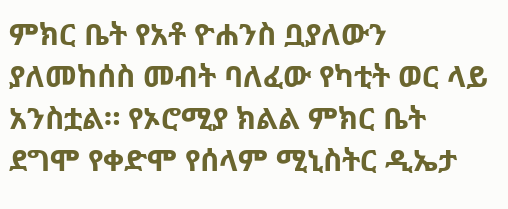ምክር ቤት የአቶ ዮሐንስ ቧያለውን ያለመከሰስ መብት ባለፈው የካቲት ወር ላይ አንስቷል። የኦሮሚያ ክልል ምክር ቤት ደግሞ የቀድሞ የሰላም ሚኒስትር ዲኤታ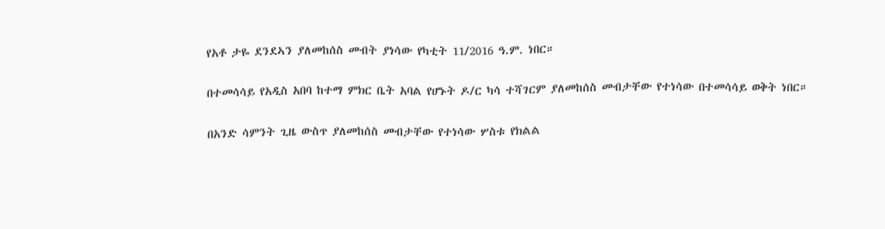የአቶ ታዬ ደንደኣን ያለመከሰስ መብት ያነሳው የካቲት 11/2016 ዓ.ም. ነበር።

በተመሳሳይ የአዲስ አበባ ከተማ ምክር ቤት አባል የሆኑት ዶ/ር ካሳ ተሻገርም ያለመከሰስ መብታቸው የተነሳው በተመሳሳይ ወቅት ነበር።

በአንድ ሳምንት ጊዜ ውስጥ ያለመከሰስ መብታቸው የተነሳው ሦስቱ የክልል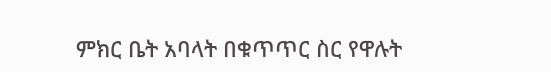ምክር ቤት አባላት በቁጥጥር ስር የዋሉት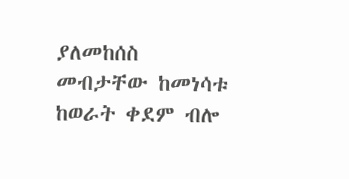ያለመከሰስ መብታቸው ከመነሳቱ ከወራት ቀደም ብሎ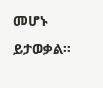መሆኑ ይታወቃል።